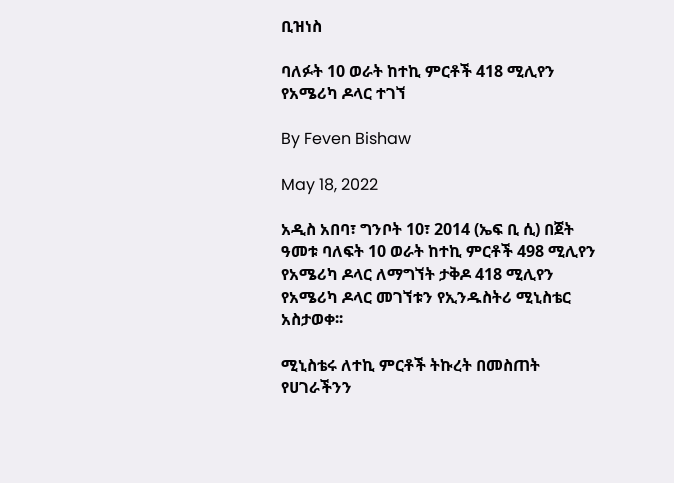ቢዝነስ

ባለፉት 10 ወራት ከተኪ ምርቶች 418 ሚሊየን የአሜሪካ ዶላር ተገኘ

By Feven Bishaw

May 18, 2022

አዲስ አበባ፣ ግንቦት 10፣ 2014 (ኤፍ ቢ ሲ) በጀት ዓመቱ ባለፍት 10 ወራት ከተኪ ምርቶች 498 ሚሊየን የአሜሪካ ዶላር ለማግኘት ታቅዶ 418 ሚሊየን የአሜሪካ ዶላር መገኘቱን የኢንዱስትሪ ሚኒስቴር አስታወቀ፡፡

ሚኒስቴሩ ለተኪ ምርቶች ትኩረት በመስጠት የሀገራችንን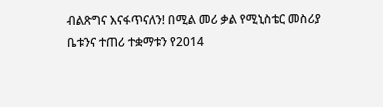ብልጽግና እናፋጥናለን! በሚል መሪ ቃል የሚኒስቴር መስሪያ ቤቱንና ተጠሪ ተቋማቱን የ2014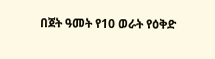በጀት ዓመት የ10 ወራት የዕቅድ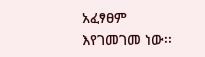አፈፃፀም እየገመገመ ነው፡፡